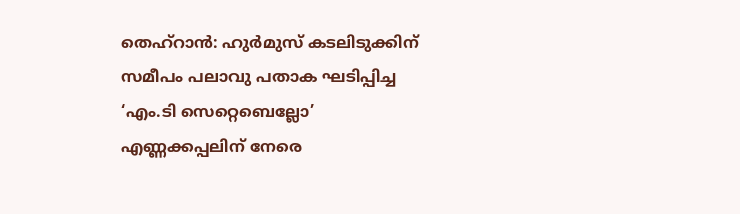തെഹ്റാൻ: ഹുർമുസ് കടലിടുക്കിന് സമീപം പലാവു പതാക ഘടിപ്പിച്ച ‘എം.ടി സെറ്റെബെല്ലോ’ എണ്ണക്കപ്പലിന് നേരെ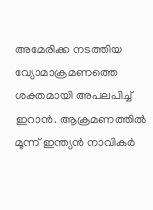അമേരിക്ക നടത്തിയ വ്യോമാക്രമണത്തെ ശക്തമായി അപലപിച്ച് ഇറാൻ. ആക്രമണത്തിൽ മൂന്ന് ഇന്ത്യൻ നാവികർ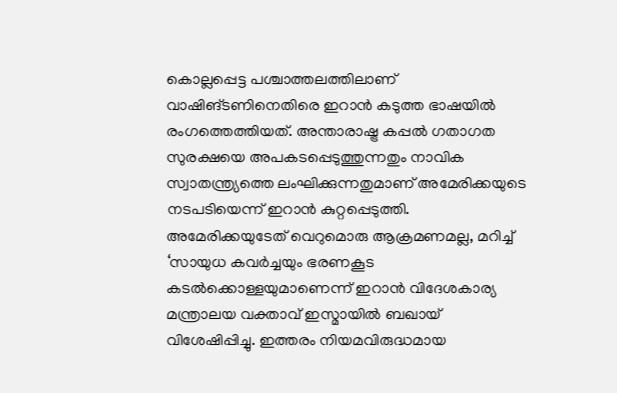കൊല്ലപ്പെട്ട പശ്ചാത്തലത്തിലാണ് വാഷിങ്ടണിനെതിരെ ഇറാൻ കടുത്ത ഭാഷയിൽ രംഗത്തെത്തിയത്. അന്താരാഷ്ട്ര കപ്പൽ ഗതാഗത സുരക്ഷയെ അപകടപ്പെടുത്തുന്നതും നാവിക സ്വാതന്ത്ര്യത്തെ ലംഘിക്കുന്നതുമാണ് അമേരിക്കയുടെ നടപടിയെന്ന് ഇറാൻ കുറ്റപ്പെടുത്തി.
അമേരിക്കയുടേത് വെറുമൊരു ആക്രമണമല്ല, മറിച്ച് ‘സായുധ കവർച്ചയും ഭരണകൂട കടൽക്കൊള്ളയുമാണെന്ന് ഇറാൻ വിദേശകാര്യ മന്ത്രാലയ വക്താവ് ഇസ്മായിൽ ബഖായ് വിശേഷിപ്പിച്ചു. ഇത്തരം നിയമവിരുദ്ധമായ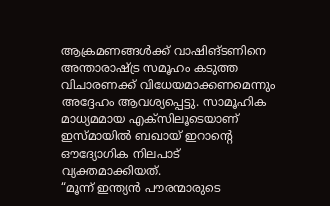ആക്രമണങ്ങൾക്ക് വാഷിങ്ടണിനെ അന്താരാഷ്ട്ര സമൂഹം കടുത്ത വിചാരണക്ക് വിധേയമാക്കണമെന്നും അദ്ദേഹം ആവശ്യപ്പെട്ടു. സാമൂഹിക മാധ്യമമായ എക്സിലൂടെയാണ് ഇസ്മായിൽ ബഖായ് ഇറാന്റെ ഔദ്യോഗിക നിലപാട് വ്യക്തമാക്കിയത്.
“മൂന്ന് ഇന്ത്യൻ പൗരന്മാരുടെ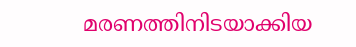മരണത്തിനിടയാക്കിയ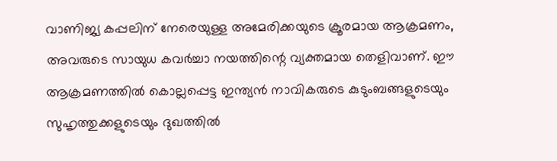വാണിജ്യ കപ്പലിന് നേരെയുള്ള അമേരിക്കയുടെ ക്രൂരമായ ആക്രമണം, അവരുടെ സായുധ കവർച്ചാ നയത്തിന്റെ വ്യക്തമായ തെളിവാണ്. ഈ ആക്രമണത്തിൽ കൊല്ലപ്പെട്ട ഇന്ത്യൻ നാവികരുടെ കുടുംബങ്ങളുടെയും സുഹൃത്തുക്കളുടെയും ദുഖത്തിൽ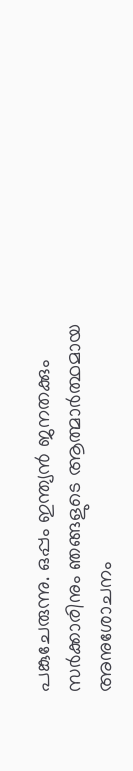പങ്കുചേരുന്നു. ഒപ്പം ഇന്ത്യൻ ജനതക്കും സർക്കാരിനും ഞങ്ങളുടെ ആത്മാർത്ഥമായ അനുശോചനം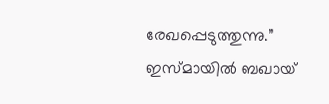രേഖപ്പെടുത്തുന്നു.” ഇസ്മായിൽ ബഖായ്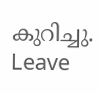കുറിച്ചു.
Leave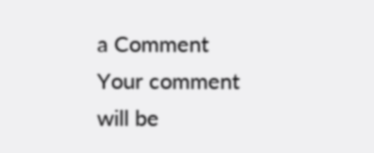a Comment
Your comment will be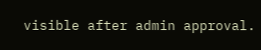visible after admin approval.